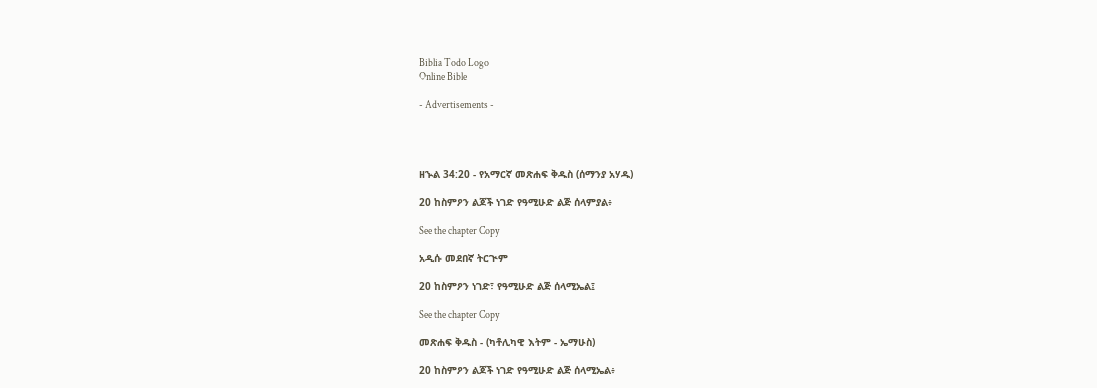Biblia Todo Logo
Online Bible

- Advertisements -




ዘኍል 34:20 - የአማርኛ መጽሐፍ ቅዱስ (ሰማንያ አሃዱ)

20 ከስምዖን ልጆች ነገድ የዓሚሁድ ልጅ ሰላምያል፥

See the chapter Copy

አዲሱ መደበኛ ትርጒም

20 ከስምዖን ነገድ፣ የዓሚሁድ ልጅ ሰላሚኤል፤

See the chapter Copy

መጽሐፍ ቅዱስ - (ካቶሊካዊ እትም - ኤማሁስ)

20 ከስምዖን ልጆች ነገድ የዓሚሁድ ልጅ ሰላሚኤል፥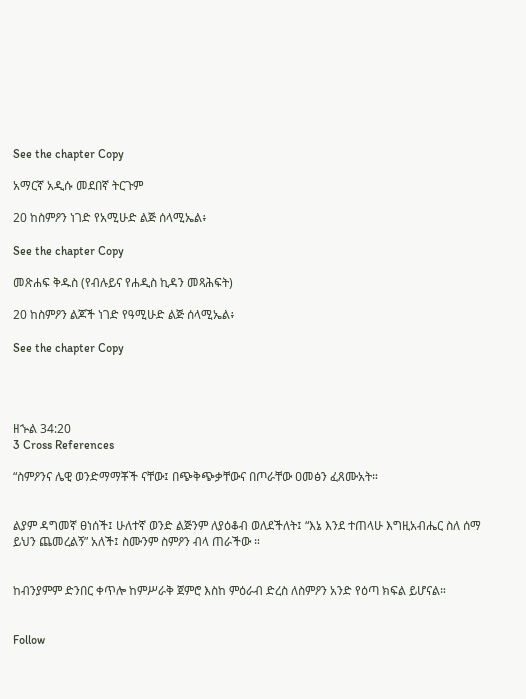See the chapter Copy

አማርኛ አዲሱ መደበኛ ትርጉም

20 ከስምዖን ነገድ የአሚሁድ ልጅ ሰላሚኤል፥

See the chapter Copy

መጽሐፍ ቅዱስ (የብሉይና የሐዲስ ኪዳን መጻሕፍት)

20 ከስምዖን ልጆች ነገድ የዓሚሁድ ልጅ ሰላሚኤል፥

See the chapter Copy




ዘኍል 34:20
3 Cross References

“ስምዖንና ሌዊ ወንድማማቾች ናቸው፤ በጭቅጭቃቸውና በጦራቸው ዐመፅን ፈጸሙአት።


ልያም ዳግመኛ ፀነሰች፤ ሁለተኛ ወንድ ልጅንም ለያዕቆብ ወለደችለት፤ “እኔ እንደ ተጠላሁ እግዚአብሔር ስለ ሰማ ይህን ጨመረልኝ” አለች፤ ስሙንም ስምዖን ብላ ጠራችው ።


ከብንያምም ድንበር ቀጥሎ ከምሥራቅ ጀምሮ እስከ ምዕራብ ድረስ ለስምዖን አንድ የዕጣ ክፍል ይሆናል።


Follow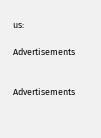us:

Advertisements


Advertisements